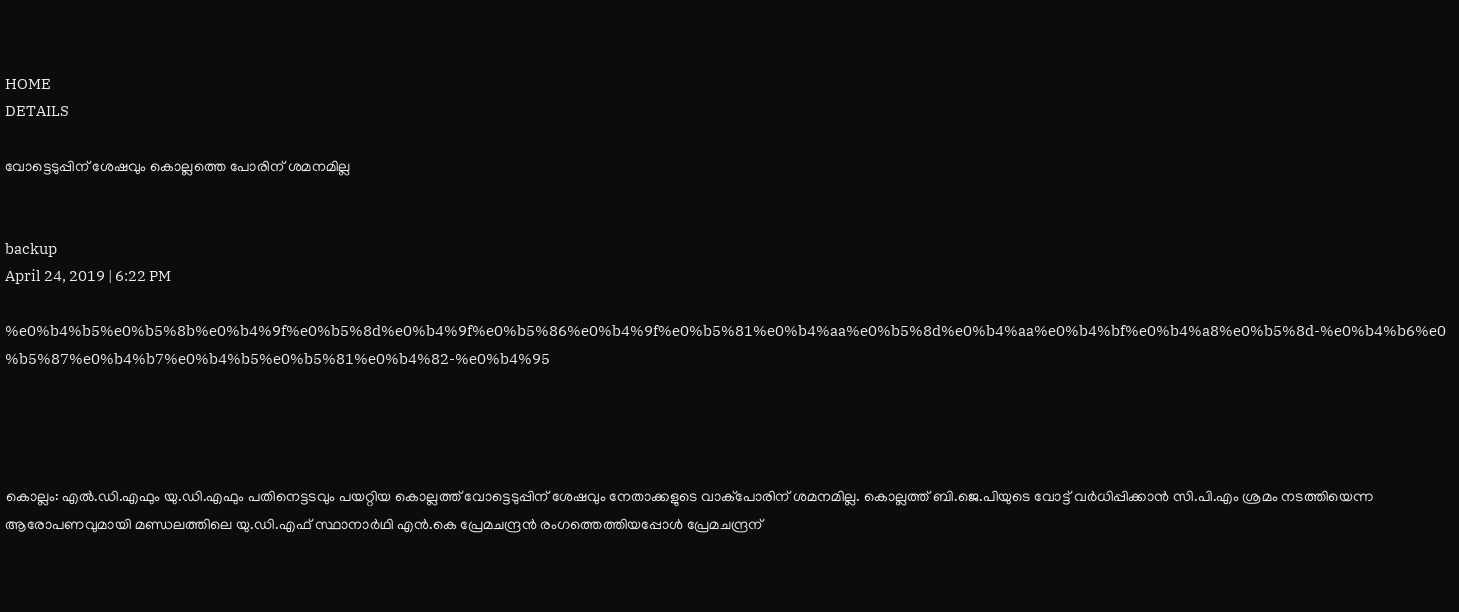HOME
DETAILS

വോട്ടെടുപ്പിന് ശേഷവും കൊല്ലത്തെ പോരിന് ശമനമില്ല


backup
April 24, 2019 | 6:22 PM

%e0%b4%b5%e0%b5%8b%e0%b4%9f%e0%b5%8d%e0%b4%9f%e0%b5%86%e0%b4%9f%e0%b5%81%e0%b4%aa%e0%b5%8d%e0%b4%aa%e0%b4%bf%e0%b4%a8%e0%b5%8d-%e0%b4%b6%e0%b5%87%e0%b4%b7%e0%b4%b5%e0%b5%81%e0%b4%82-%e0%b4%95




കൊല്ലം: എല്‍.ഡി.എഫും യു.ഡി.എഫും പതിനെട്ടടവും പയറ്റിയ കൊല്ലത്ത് വോട്ടെടുപ്പിന് ശേഷവും നേതാക്കളുടെ വാക്‌പോരിന് ശമനമില്ല. കൊല്ലത്ത് ബി.ജെ.പിയുടെ വോട്ട് വര്‍ധിപ്പിക്കാന്‍ സി.പി.എം ശ്രമം നടത്തിയെന്ന ആരോപണവുമായി മണ്ഡലത്തിലെ യു.ഡി.എഫ് സ്ഥാനാര്‍ഥി എന്‍.കെ പ്രേമചന്ദ്രന്‍ രംഗത്തെത്തിയപ്പോള്‍ പ്രേമചന്ദ്രന്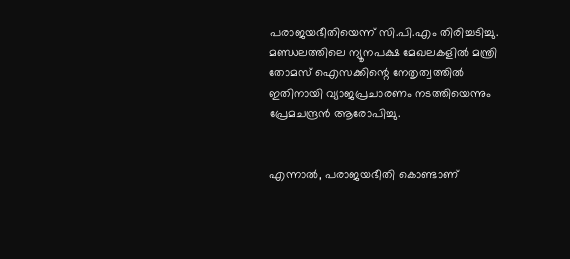പരാജയഭീതിയെന്ന് സി.പി.എം തിരിച്ചടിച്ചു.
മണ്ഡലത്തിലെ ന്യൂനപക്ഷ മേഖലകളില്‍ മന്ത്രി തോമസ് ഐസക്കിന്റെ നേതൃത്വത്തില്‍ ഇതിനായി വ്യാജപ്രചാരണം നടത്തിയെന്നും പ്രേമചന്ദ്രന്‍ ആരോപിച്ചു.


എന്നാല്‍, പരാജയഭീതി കൊണ്ടാണ്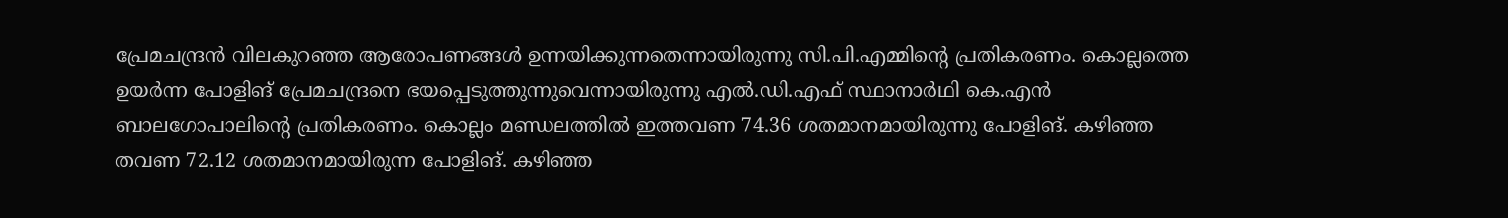പ്രേമചന്ദ്രന്‍ വിലകുറഞ്ഞ ആരോപണങ്ങള്‍ ഉന്നയിക്കുന്നതെന്നായിരുന്നു സി.പി.എമ്മിന്റെ പ്രതികരണം. കൊല്ലത്തെ ഉയര്‍ന്ന പോളിങ് പ്രേമചന്ദ്രനെ ഭയപ്പെടുത്തുന്നുവെന്നായിരുന്നു എല്‍.ഡി.എഫ് സ്ഥാനാര്‍ഥി കെ.എന്‍ ബാലഗോപാലിന്റെ പ്രതികരണം. കൊല്ലം മണ്ഡലത്തില്‍ ഇത്തവണ 74.36 ശതമാനമായിരുന്നു പോളിങ്. കഴിഞ്ഞ തവണ 72.12 ശതമാനമായിരുന്ന പോളിങ്. കഴിഞ്ഞ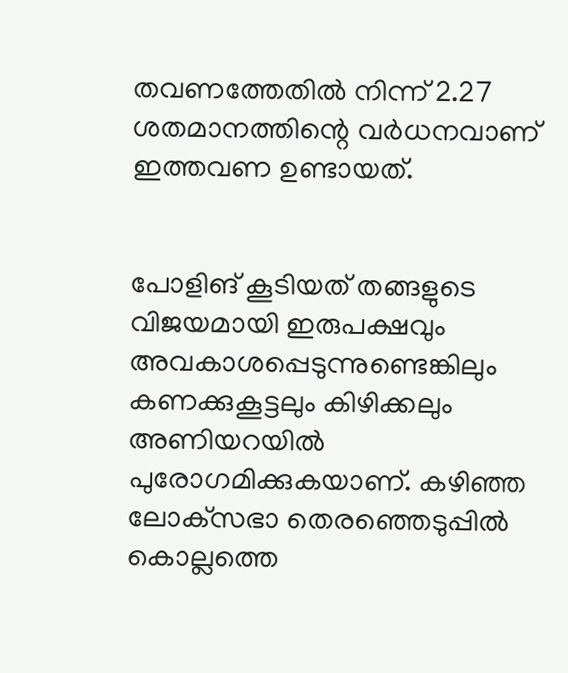തവണത്തേതില്‍ നിന്ന് 2.27 ശതമാനത്തിന്റെ വര്‍ധനവാണ് ഇത്തവണ ഉണ്ടായത്.


പോളിങ് കൂടിയത് തങ്ങളുടെ വിജയമായി ഇരുപക്ഷവും അവകാശപ്പെടുന്നുണ്ടെങ്കിലും കണക്കുകൂട്ടലും കിഴിക്കലും അണിയറയില്‍ പുരോഗമിക്കുകയാണ്. കഴിഞ്ഞ ലോക്‌സഭാ തെരഞ്ഞെടുപ്പില്‍ കൊല്ലത്തെ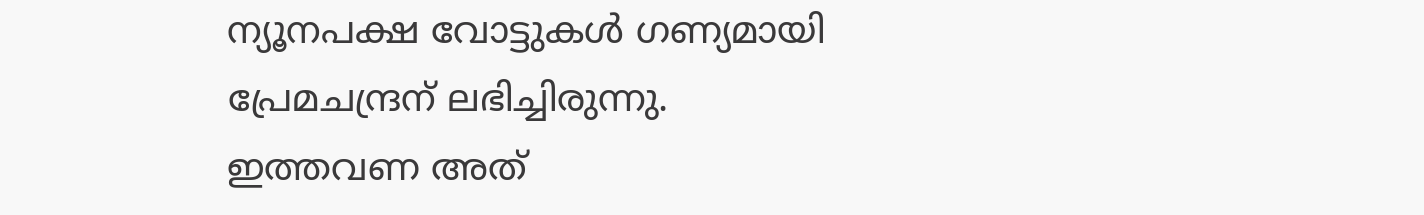ന്യൂനപക്ഷ വോട്ടുകള്‍ ഗണ്യമായി പ്രേമചന്ദ്രന് ലഭിച്ചിരുന്നു.
ഇത്തവണ അത്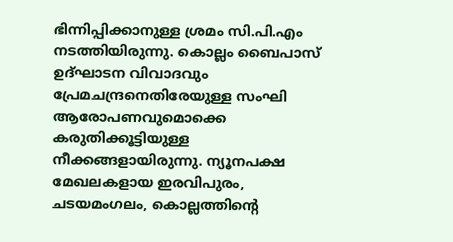ഭിന്നിപ്പിക്കാനുള്ള ശ്രമം സി.പി.എം നടത്തിയിരുന്നു. കൊല്ലം ബൈപാസ് ഉദ്ഘാടന വിവാദവും പ്രേമചന്ദ്രനെതിരേയുള്ള സംഘി ആരോപണവുമൊക്കെ കരുതിക്കൂട്ടിയുള്ള നീക്കങ്ങളായിരുന്നു. ന്യൂനപക്ഷ മേഖലകളായ ഇരവിപുരം, ചടയമംഗലം, കൊല്ലത്തിന്റെ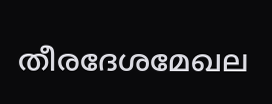തീരദേശമേഖല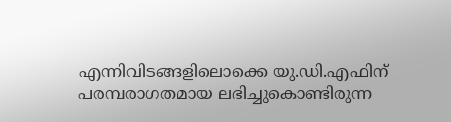എന്നിവിടങ്ങളിലൊക്കെ യു.ഡി.എഫിന് പരമ്പരാഗതമായ ലഭിച്ചുകൊണ്ടിരുന്ന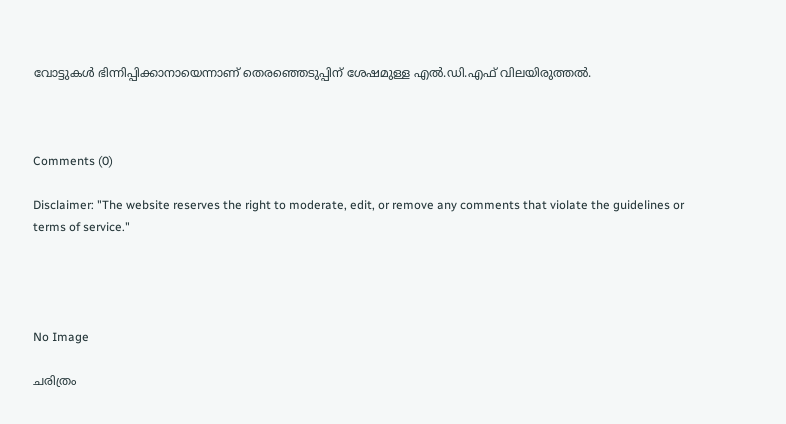വോട്ടുകള്‍ ഭിന്നിപ്പിക്കാനായെന്നാണ് തെരഞ്ഞെടുപ്പിന് ശേഷമുള്ള എല്‍.ഡി.എഫ് വിലയിരുത്തല്‍.



Comments (0)

Disclaimer: "The website reserves the right to moderate, edit, or remove any comments that violate the guidelines or terms of service."




No Image

ചരിത്രം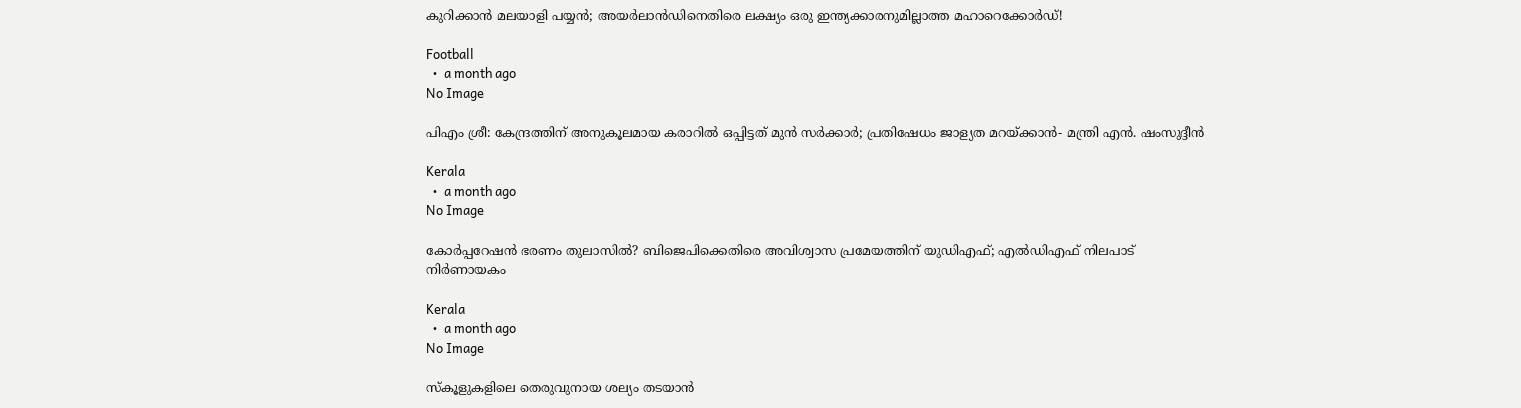കുറിക്കാൻ മലയാളി പയ്യൻ; അയർലാൻഡിനെതിരെ ലക്ഷ്യം ഒരു ഇന്ത്യക്കാരനുമില്ലാത്ത മഹാറെക്കോർഡ്!

Football
  •  a month ago
No Image

പിഎം ശ്രീ: കേന്ദ്രത്തിന് അനുകൂലമായ കരാറില്‍ ഒപ്പിട്ടത് മുന്‍ സര്‍ക്കാര്‍; പ്രതിഷേധം ജാള്യത മറയ്ക്കാന്‍- മന്ത്രി എന്‍. ഷംസുദ്ദീന്‍

Kerala
  •  a month ago
No Image

കോർപ്പറേഷൻ ഭരണം തുലാസിൽ? ബിജെപിക്കെതിരെ അവിശ്വാസ പ്രമേയത്തിന് യുഡിഎഫ്; എൽഡിഎഫ് നിലപാട് നിർണായകം

Kerala
  •  a month ago
No Image

സ്‌കൂളുകളിലെ തെരുവുനായ ശല്യം തടയാന്‍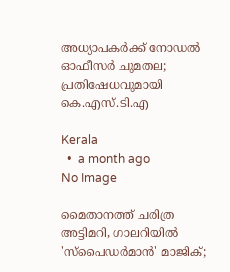അധ്യാപകര്‍ക്ക് നോഡല്‍ ഓഫീസര്‍ ചുമതല; പ്രതിഷേധവുമായി കെ.എസ്.ടി.എ

Kerala
  •  a month ago
No Image

മൈതാനത്ത് ചരിത്ര അട്ടിമറി, ഗാലറിയിൽ 'സ്പൈഡർമാൻ' മാജിക്;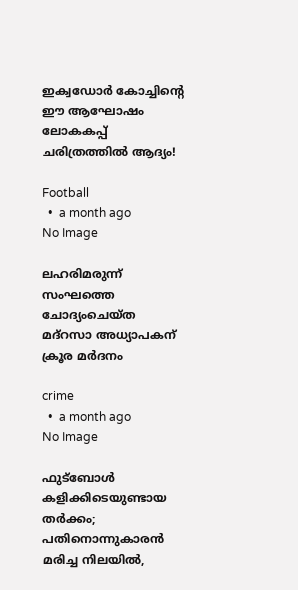ഇക്വഡോർ കോച്ചിന്റെ ഈ ആഘോഷം ലോകകപ്പ് ചരിത്രത്തിൽ ആദ്യം!

Football
  •  a month ago
No Image

ലഹരിമരുന്ന് സംഘത്തെ ചോദ്യംചെയ്ത മദ്‌റസാ അധ്യാപകന് ക്രൂര മര്‍ദനം

crime
  •  a month ago
No Image

ഫുട്‌ബോള്‍ കളിക്കിടെയുണ്ടായ തര്‍ക്കം; പതിനൊന്നുകാരന്‍ മരിച്ച നിലയില്‍,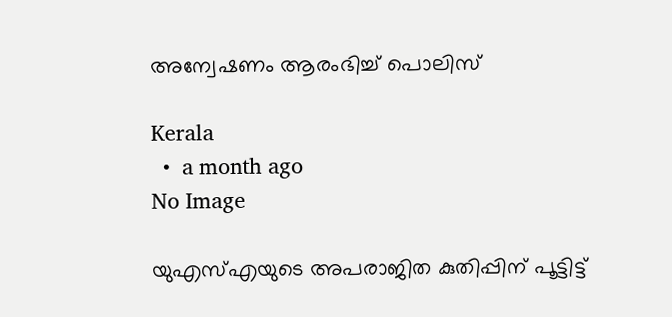അന്വേഷണം ആരംഭിച്ച് പൊലിസ്

Kerala
  •  a month ago
No Image

യുഎസ്എയുടെ അപരാജിത കുതിപ്പിന് പൂട്ടിട്ട്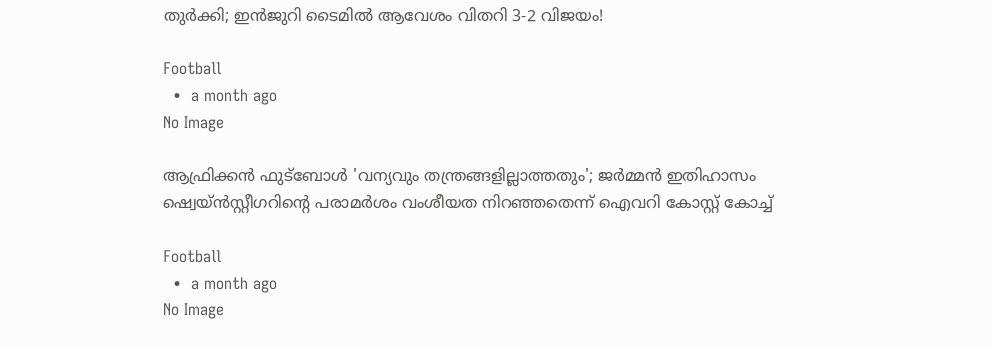തുർക്കി; ഇൻജുറി ടൈമിൽ ആവേശം വിതറി 3-2 വിജയം!

Football
  •  a month ago
No Image

ആഫ്രിക്കൻ ഫുട്ബോൾ 'വന്യവും തന്ത്രങ്ങളില്ലാത്തതും'; ജർമ്മൻ ഇതിഹാസം ഷ്വെയ്ൻസ്റ്റീഗറിന്റെ പരാമർശം വംശീയത നിറഞ്ഞതെന്ന് ഐവറി കോസ്റ്റ് കോച്ച്

Football
  •  a month ago
No Image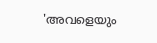'അവളെയും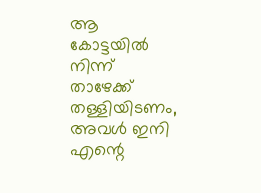ആ കോട്ടയിൽ നിന്ന് താഴേക്ക് തള്ളിയിടണം, അവൾ ഇനി എന്റെ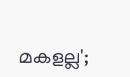മകളല്ല';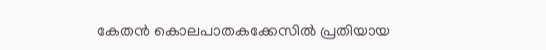കേതൻ കൊലപാതകക്കേസിൽ പ്രതിയായ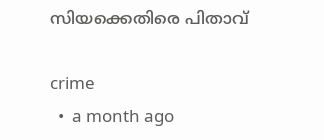സിയക്കെതിരെ പിതാവ്

crime
  •  a month ago